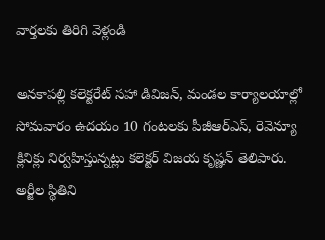వార్తలకు తిరిగి వెళ్లండి

అనకాపల్లి కలెక్టరేట్ సహా డివిజన్, మండల కార్యాలయాల్లో సోమవారం ఉదయం 10 గంటలకు పీజీఆర్ఎస్, రెవెన్యూ క్లినిక్లు నిర్వహిస్తున్నట్లు కలెక్టర్ విజయ కృష్ణన్ తెలిపారు.
అర్జీల స్థితిని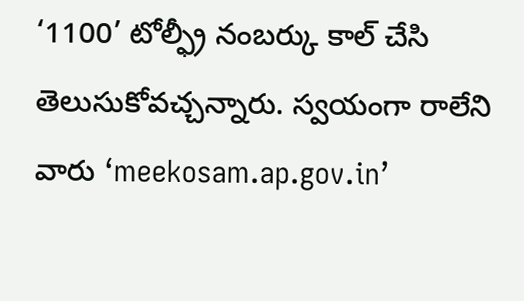‘1100’ టోల్ఫ్రీ నంబర్కు కాల్ చేసి తెలుసుకోవచ్చన్నారు. స్వయంగా రాలేని వారు ‘meekosam.ap.gov.in’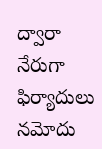ద్వారా నేరుగా ఫిర్యాదులు నమోదు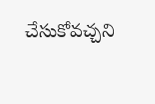చేసుకోవచ్చని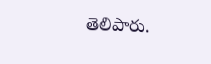తెలిపారు.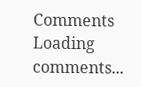Comments
Loading comments...